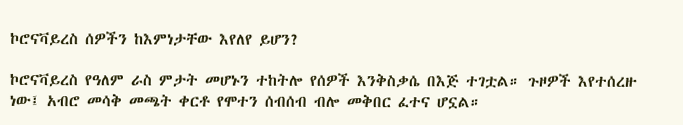ኮሮናቫይረስ ሰዎችን ከእምነታቸው እየለየ ይሆን?

ኮሮናቫይረስ የዓለም ራስ ምታት መሆኑን ተከትሎ የሰዎች እንቅስቃሴ በእጅ ተገቷል። ጉዞዎች እየተሰረዙ ነው፤ አብሮ መሳቅ መጫት ቀርቶ የሞተን ሰብሰብ ብሎ መቅበር ፈተና ሆኗል።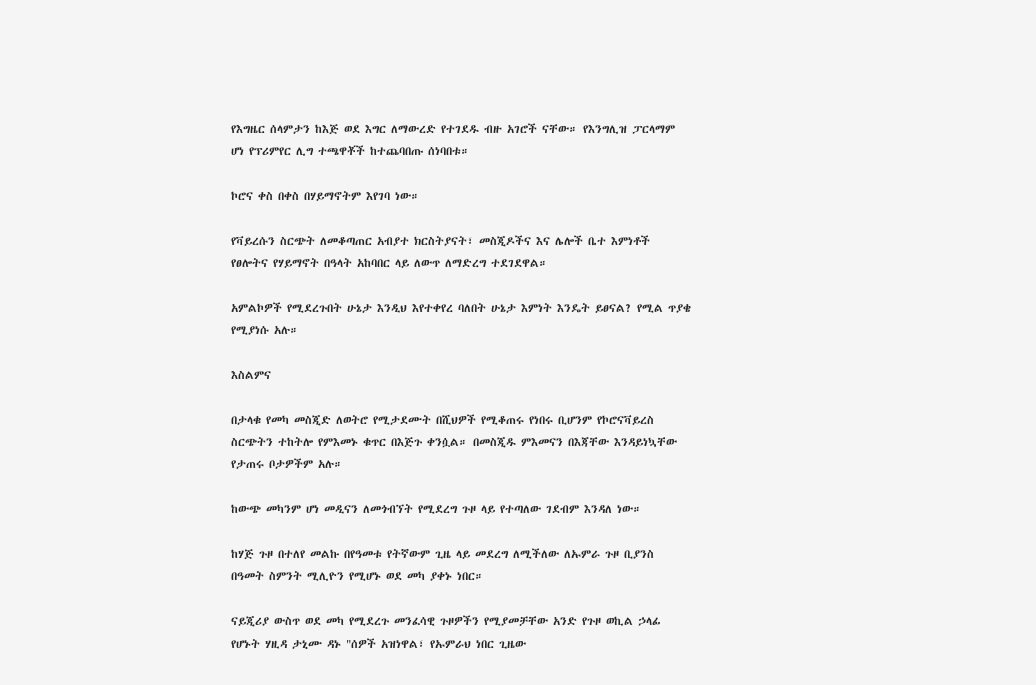የእግዜር ሰላምታን ከእጅ ወደ እግር ለማውረድ የተገደዱ ብዙ አገሮች ናቸው። የእንግሊዝ ፓርላማም ሆነ የፕሪምየር ሊግ ተጫዋቾች ከተጨባበጡ ሰነባበቱ።

ኮሮና ቀስ በቀስ በሃይማኖትም እየገባ ነው።

የቫይረሱን ስርጭት ለመቆጣጠር አብያተ ክርስትያናት፣ መስጂዶችና እና ሌሎች ቤተ እምነቶች የፀሎትና የሃይማኖት በዓላት አከባበር ላይ ለውጥ ለማድረግ ተደገደዋል።

አምልኮዎች የሚደረጉበት ሁኔታ እንዲህ እየተቀየረ ባለበት ሁኔታ እምነት እንዴት ይፀናል? የሚል ጥያቄ የሚያነሱ አሉ።

እስልምና

በታላቁ የመካ መስጂድ ለወትሮ የሚታደሙት በሺህዎች የሚቆጠሩ የነበሩ ቢሆንም የኮሮናቫይረስ ስርጭትን ተከትሎ የምእመኑ ቁጥር በእጅጉ ቀንሷል። በመስጂዱ ምእመናን በእጃቸው እንዳይነኳቸው የታጠሩ ቦታዎችም አሉ።

ከውጭ መካንም ሆነ መዲናን ለመጎብኘት የሚደረግ ጉዞ ላይ የተጣለው ገደብም እንዳለ ነው።

ከሃጅ ጉዞ በተለየ መልኩ በየዓመቱ የትኛውም ጊዜ ላይ መደረግ ለሚችለው ለኡምራ ጉዞ ቢያንስ በዓመት ስምንት ሚሊዮን የሚሆኑ ወደ መካ ያቀኑ ነበር።

ናይጂሪያ ውስጥ ወደ መካ የሚደረጉ መንፈሳዊ ጉዞዎችን የሚያመቻቸው አንድ የጉዞ ወኪል ኃላፊ የሆኑት ሃዚዳ ታኒሙ ዳኑ "ሰዎች አዝነዋል፣ የኡምራህ ነበር ጊዜው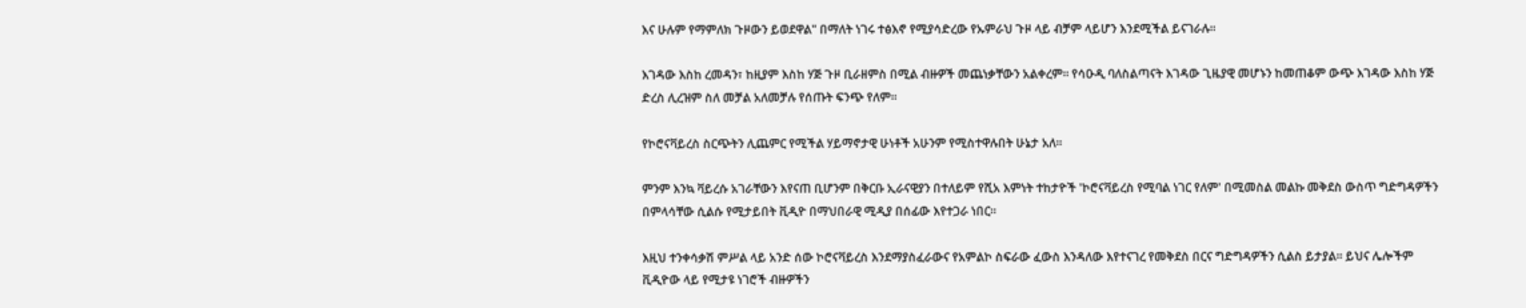እና ሁሉም የማምለክ ጉዞውን ይወደዋል" በማለት ነገሩ ተፅእኖ የሚያሳድረው የኡምራህ ጉዞ ላይ ብቻም ላይሆን እንደሚችል ይናገራሉ።

እገዳው እስከ ረመዳን፣ ከዚያም እስከ ሃጅ ጉዞ ቢራዘምስ በሚል ብዙዎች መጨነቃቸውን አልቀረም። የሳዑዲ ባለስልጣናት እገዳው ጊዜያዊ መሆኑን ከመጠቆም ውጭ እገዳው እስከ ሃጅ ድረስ ሊረዝም ስለ መቻል አለመቻሉ የሰጡት ፍንጭ የለም።

የኮሮናቫይረስ ስርጭትን ሊጨምር የሚችል ሃይማኖታዊ ሁነቶች አሁንም የሚስተዋሉበት ሁኔታ አለ።

ምንም እንኳ ቫይረሱ አገራቸውን እየናጠ ቢሆንም በቅርቡ ኢራናዊያን በተለይም የሺአ እምነት ተከታዮች 'ኮሮናቫይረስ የሚባል ነገር የለም' በሚመስል መልኩ መቅደስ ውስጥ ግድግዳዎችን በምላሳቸው ሲልሱ የሚታይበት ቪዲዮ በማህበራዊ ሚዲያ በሰፊው እየተጋራ ነበር።

እዚህ ተንቀሳቃሽ ምሥል ላይ አንድ ሰው ኮሮናቫይረስ እንደማያስፈራውና የአምልኮ ስፍራው ፈውስ እንዳለው እየተናገረ የመቅደስ በርና ግድግዳዎችን ሲልስ ይታያል። ይህና ሌሎችም ቪዲዮው ላይ የሚታዩ ነገሮች ብዙዎችን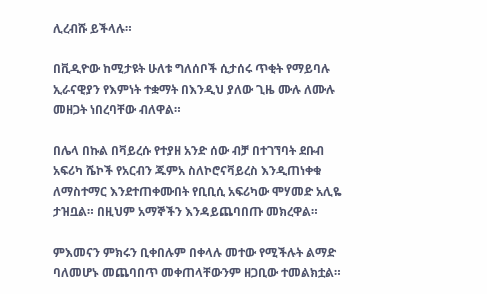ሊረብሹ ይችላሉ።

በቪዲዮው ከሚታዩት ሁለቱ ግለሰቦች ሲታሰሩ ጥቂት የማይባሉ ኢራናዊያን የእምነት ተቋማት በእንዲህ ያለው ጊዜ ሙሉ ለሙሉ መዘጋት ነበረባቸው ብለዋል።

በሌላ በኩል በቫይረሱ የተያዘ አንድ ሰው ብቻ በተገኘባት ደቡብ አፍሪካ ሼኮች የአርብን ጁምአ ስለኮሮናቫይረስ እንዲጠነቀቁ ለማስተማር እንደተጠቀሙበት የቢቢሲ አፍሪካው ሞሃመድ አሊዬ ታዝቧል። በዚህም አማኞችን እንዳይጨባበጡ መክረዋል።

ምእመናን ምክሩን ቢቀበሉም በቀላሉ መተው የሚችሉት ልማድ ባለመሆኑ መጨባበጥ መቀጠላቸውንም ዘጋቢው ተመልክቷል።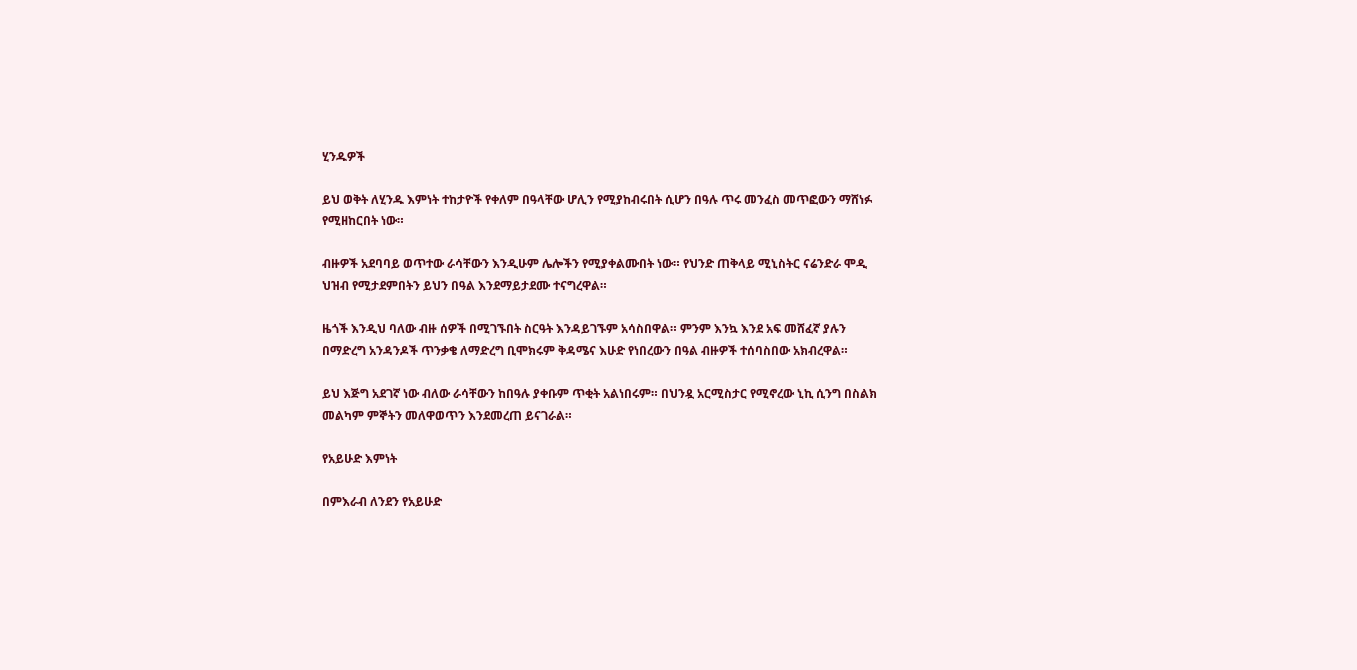ሂንዱዎች

ይህ ወቅት ለሂንዱ እምነት ተከታዮች የቀለም በዓላቸው ሆሊን የሚያከብሩበት ሲሆን በዓሉ ጥሩ መንፈስ መጥፎውን ማሸነፉ የሚዘከርበት ነው።

ብዙዎች አደባባይ ወጥተው ራሳቸውን እንዲሁም ሌሎችን የሚያቀልሙበት ነው። የህንድ ጠቅላይ ሚኒስትር ናሬንድራ ሞዲ ህዝብ የሚታደምበትን ይህን በዓል እንደማይታደሙ ተናግረዋል።

ዜጎች እንዲህ ባለው ብዙ ሰዎች በሚገኙበት ስርዓት እንዳይገኙም አሳስበዋል። ምንም እንኳ እንደ አፍ መሸፈኛ ያሉን በማድረግ አንዳንዶች ጥንቃቄ ለማድረግ ቢሞክሩም ቅዳሜና እሁድ የነበረውን በዓል ብዙዎች ተሰባስበው አክብረዋል።

ይህ እጅግ አደገኛ ነው ብለው ራሳቸውን ከበዓሉ ያቀቡም ጥቂት አልነበሩም። በህንዷ አርሚስታር የሚኖረው ኒኪ ሲንግ በስልክ መልካም ምኞትን መለዋወጥን እንደመረጠ ይናገራል።

የአይሁድ እምነት

በምእራብ ለንደን የአይሁድ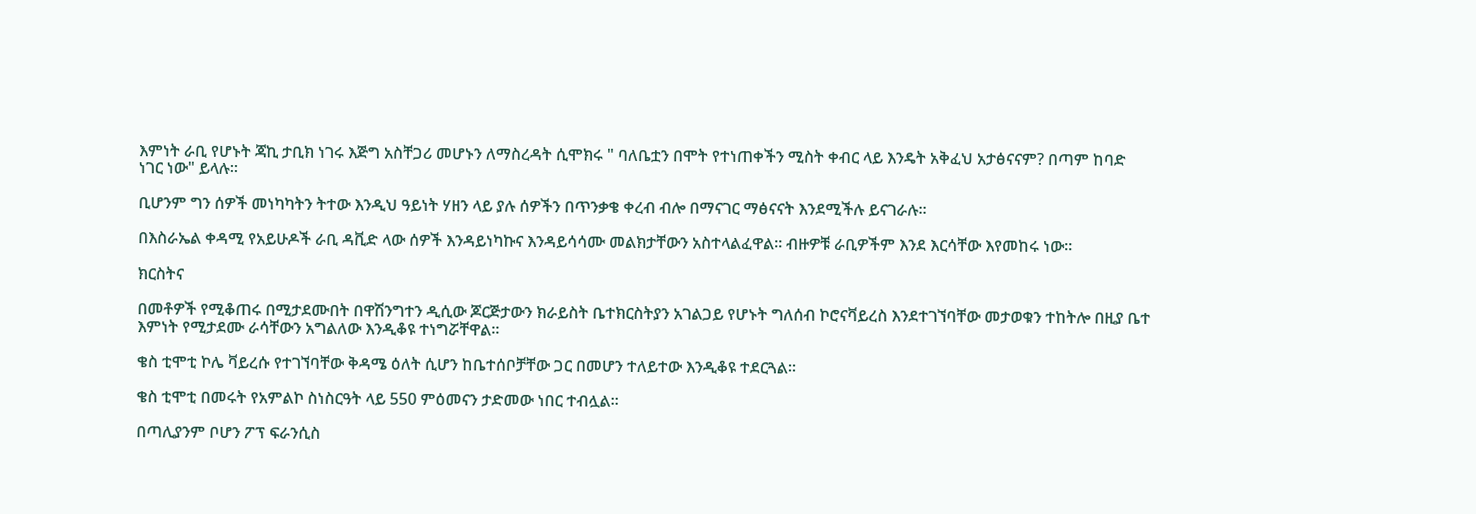እምነት ራቢ የሆኑት ጃኪ ታቢክ ነገሩ እጅግ አስቸጋሪ መሆኑን ለማስረዳት ሲሞክሩ " ባለቤቷን በሞት የተነጠቀችን ሚስት ቀብር ላይ እንዴት አቅፈህ አታፅናናም? በጣም ከባድ ነገር ነው" ይላሉ።

ቢሆንም ግን ሰዎች መነካካትን ትተው እንዲህ ዓይነት ሃዘን ላይ ያሉ ሰዎችን በጥንቃቄ ቀረብ ብሎ በማናገር ማፅናናት እንደሚችሉ ይናገራሉ።

በእስራኤል ቀዳሚ የአይሁዶች ራቢ ዳቪድ ላው ሰዎች እንዳይነካኩና እንዳይሳሳሙ መልክታቸውን አስተላልፈዋል። ብዙዎቹ ራቢዎችም እንደ እርሳቸው እየመከሩ ነው።

ክርስትና

በመቶዎች የሚቆጠሩ በሚታደሙበት በዋሽንግተን ዲሲው ጆርጅታውን ክራይስት ቤተክርስትያን አገልጋይ የሆኑት ግለሰብ ኮሮናቫይረስ እንደተገኘባቸው መታወቁን ተከትሎ በዚያ ቤተ እምነት የሚታደሙ ራሳቸውን አግልለው እንዲቆዩ ተነግሯቸዋል።

ቄስ ቲሞቲ ኮሌ ቫይረሱ የተገኘባቸው ቅዳሜ ዕለት ሲሆን ከቤተሰቦቻቸው ጋር በመሆን ተለይተው እንዲቆዩ ተደርጓል።

ቄስ ቲሞቲ በመሩት የአምልኮ ስነስርዓት ላይ 550 ምዕመናን ታድመው ነበር ተብሏል።

በጣሊያንም ቦሆን ፖፕ ፍራንሲስ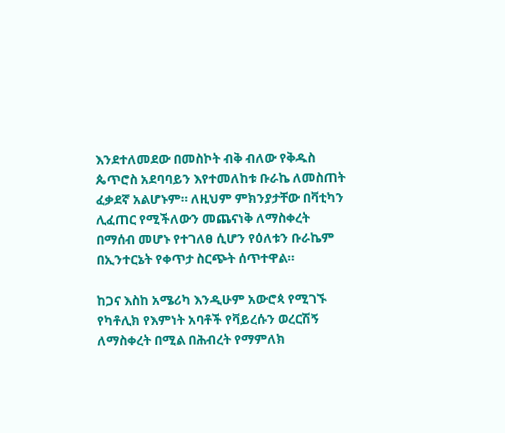እንደተለመደው በመስኮት ብቅ ብለው የቅዱስ ጴጥሮስ አደባባይን እየተመለከቱ ቡራኬ ለመስጠት ፈቃደኛ አልሆኑም። ለዚህም ምክንያታቸው በቫቲካን ሊፈጠር የሚችለውን መጨናነቅ ለማስቀረት በማሰብ መሆኑ የተገለፀ ሲሆን የዕለቱን ቡራኬም በኢንተርኔት የቀጥታ ስርጭት ሰጥተዋል።

ከጋና እስከ አሜሪካ እንዲሁም አውሮጳ የሚገኙ የካቶሊክ የእምነት አባቶች የቫይረሱን ወረርሽኝ ለማስቀረት በሚል በሕብረት የማምለክ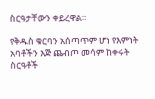ስርዓታቸውን ቀይረዋል።

የቅዱስ ቁርባን አሰጣጥም ሆነ የእምነት አባቶችን እጅ ጨብጦ መሳም ከቀሩት ስርዓቶች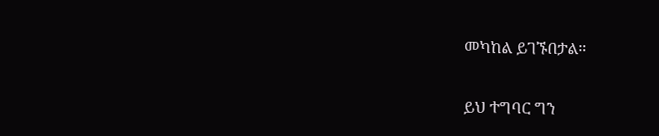መካከል ይገኙበታል።

ይህ ተግባር ግን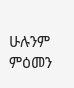ሁሉንም ምዕመን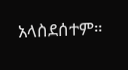አላስደሰተም።